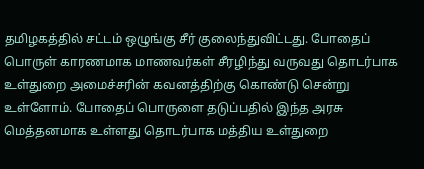தமிழகத்தில் சட்டம் ஒழுங்கு சீர் குலைந்துவிட்டது. போதைப் பொருள் காரணமாக மாணவர்கள் சீரழிந்து வருவது தொடர்பாக உள்துறை அமைச்சரின் கவனத்திற்கு கொண்டு சென்று உள்ளோம். போதைப் பொருளை தடுப்பதில் இந்த அரசு மெத்தனமாக உள்ளது தொடர்பாக மத்திய உள்துறை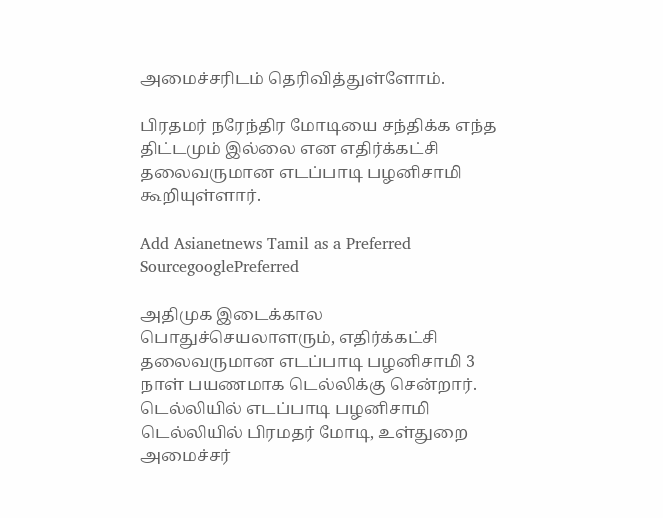அமைச்சரிடம் தெரிவித்துள்ளோம்.

பிரதமர் நரேந்திர மோடியை சந்திக்க எந்த திட்டமும் இல்லை என எதிர்க்கட்சி தலைவருமான எடப்பாடி பழனிசாமி கூறியுள்ளார்.

Add Asianetnews Tamil as a Preferred SourcegooglePreferred

அதிமுக இடைக்கால பொதுச்செயலாளரும், எதிர்க்கட்சி தலைவருமான எடப்பாடி பழனிசாமி 3 நாள் பயணமாக டெல்லிக்கு சென்றார். டெல்லியில் எடப்பாடி பழனிசாமி டெல்லியில் பிரமதர் மோடி, உள்துறை அமைச்சர்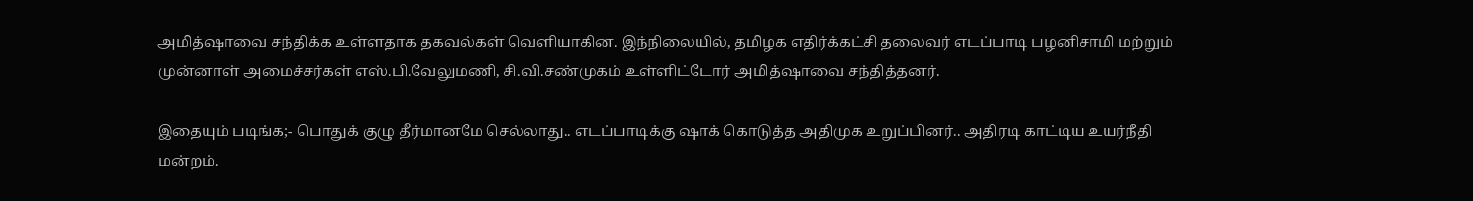அமித்ஷாவை சந்திக்க உள்ளதாக தகவல்கள் வெளியாகின. இந்நிலையில், தமிழக எதிர்க்கட்சி தலைவர் எடப்பாடி பழனிசாமி மற்றும் முன்னாள் அமைச்சர்கள் எஸ்.பி.வேலுமணி, சி.வி.சண்முகம் உள்ளிட்டோர் அமித்ஷாவை சந்தித்தனர்.

இதையும் படிங்க;- பொதுக் குழு தீர்மானமே செல்லாது.. எடப்பாடிக்கு ஷாக் கொடுத்த அதிமுக உறுப்பினர்.. அதிரடி காட்டிய உயர்நீதி மன்றம்.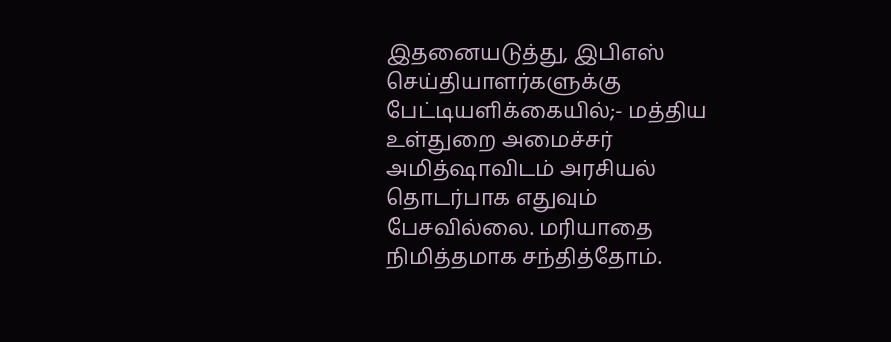இதனையடுத்து, இபிஎஸ் செய்தியாளர்களுக்கு பேட்டியளிக்கையில்;- மத்திய உள்துறை அமைச்சர் அமித்ஷாவிடம் அரசியல் தொடர்பாக எதுவும் பேசவில்லை. மரியாதை நிமித்தமாக சந்தித்தோம்.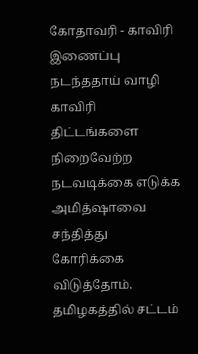கோதாவரி - காவிரி இணைப்பு நடந்ததாய் வாழி காவிரி திட்டங்களை நிறைவேற்ற நடவடிக்கை எடுக்க அமித்ஷாவை சந்தித்து கோரிக்கை விடுத்தோம். தமிழகத்தில் சட்டம்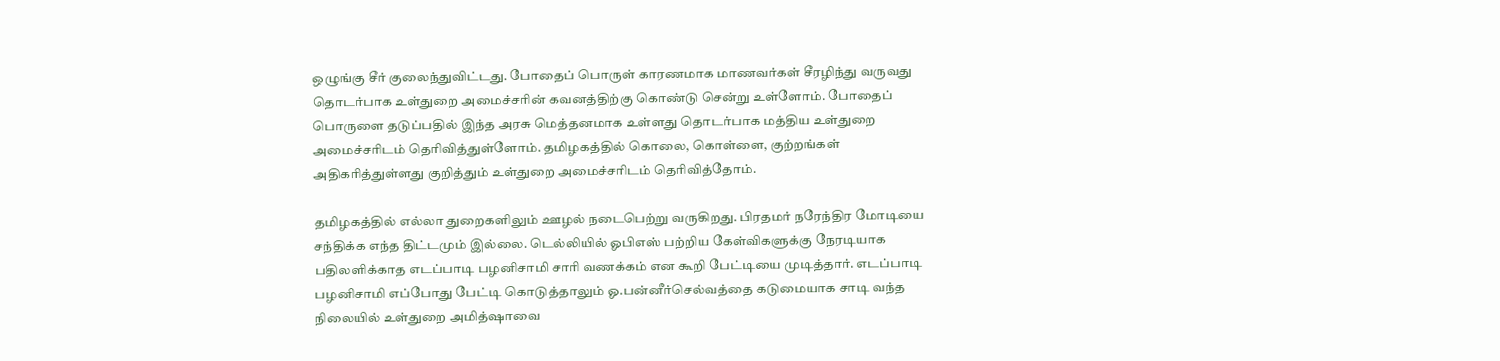ஒழுங்கு சீர் குலைந்துவிட்டது. போதைப் பொருள் காரணமாக மாணவர்கள் சீரழிந்து வருவது தொடர்பாக உள்துறை அமைச்சரின் கவனத்திற்கு கொண்டு சென்று உள்ளோம். போதைப் பொருளை தடுப்பதில் இந்த அரசு மெத்தனமாக உள்ளது தொடர்பாக மத்திய உள்துறை அமைச்சரிடம் தெரிவித்துள்ளோம். தமிழகத்தில் கொலை, கொள்ளை, குற்றங்கள் அதிகரித்துள்ளது குறித்தும் உள்துறை அமைச்சரிடம் தெரிவித்தோம்.

தமிழகத்தில் எல்லா துறைகளிலும் ஊழல் நடைபெற்று வருகிறது. பிரதமர் நரேந்திர மோடியை சந்திக்க எந்த திட்டமும் இல்லை. டெல்லியில் ஓபிஎஸ் பற்றிய கேள்விகளுக்கு நேரடியாக பதிலளிக்காத எடப்பாடி பழனிசாமி சாரி வணக்கம் என கூறி பேட்டியை முடித்தார். எடப்பாடி பழனிசாமி எப்போது பேட்டி கொடுத்தாலும் ஓ.பன்னீர்செல்வத்தை கடுமையாக சாடி வந்த நிலையில் உள்துறை அமித்ஷாவை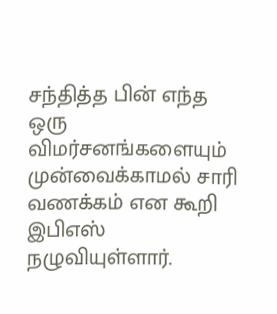சந்தித்த பின் எந்த ஒரு விமர்சனங்களையும் முன்வைக்காமல் சாரி வணக்கம் என கூறி இபிஎஸ் நழுவியுள்ளார்.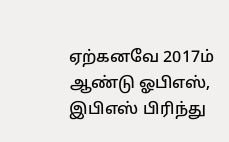ஏற்கனவே 2017ம் ஆண்டு ஓபிஎஸ், இபிஎஸ் பிரிந்து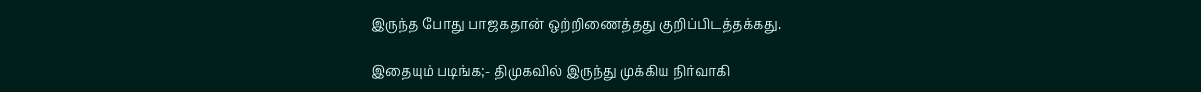இருந்த போது பாஜகதான் ஒற்றிணைத்தது குறிப்பிடத்தக்கது.

இதையும் படிங்க;- திமுகவில் இருந்து முக்கிய நிர்வாகி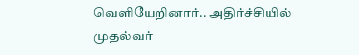வெளியேறினார்.. அதிர்ச்சியில் முதல்வர்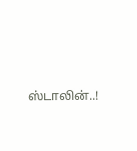ஸ்டாலின்..!